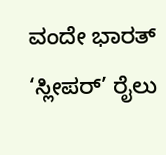ವಂದೇ ಭಾರತ್ ‘ಸ್ಲೀಪರ್’ ರೈಲು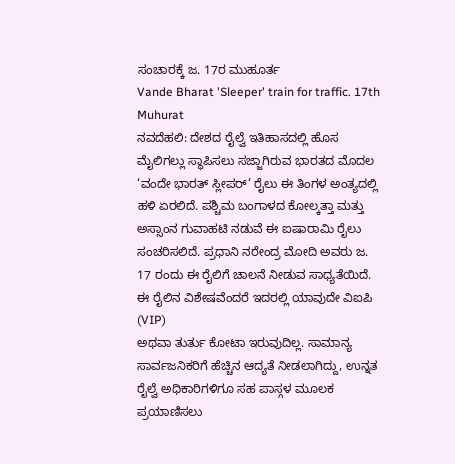ಸಂಚಾರಕ್ಕೆ ಜ. 17ರ ಮುಹೂರ್ತ
Vande Bharat 'Sleeper' train for traffic. 17th Muhurat
ನವದೆಹಲಿ: ದೇಶದ ರೈಲ್ವೆ ಇತಿಹಾಸದಲ್ಲಿ ಹೊಸ ಮೈಲಿಗಲ್ಲು ಸ್ಥಾಪಿಸಲು ಸಜ್ಜಾಗಿರುವ ಭಾರತದ ಮೊದಲ ‘ವಂದೇ ಭಾರತ್ ಸ್ಲೀಪರ್’ ರೈಲು ಈ ತಿಂಗಳ ಅಂತ್ಯದಲ್ಲಿ ಹಳಿ ಏರಲಿದೆ. ಪಶ್ಚಿಮ ಬಂಗಾಳದ ಕೋಲ್ಕತ್ತಾ ಮತ್ತು ಅಸ್ಸಾಂನ ಗುವಾಹಟಿ ನಡುವೆ ಈ ಐಷಾರಾಮಿ ರೈಲು ಸಂಚರಿಸಲಿದೆ. ಪ್ರಧಾನಿ ನರೇಂದ್ರ ಮೋದಿ ಅವರು ಜ. 17 ರಂದು ಈ ರೈಲಿಗೆ ಚಾಲನೆ ನೀಡುವ ಸಾಧ್ಯತೆಯಿದೆ.
ಈ ರೈಲಿನ ವಿಶೇಷವೆಂದರೆ ಇದರಲ್ಲಿ ಯಾವುದೇ ವಿಐಪಿ (VIP)
ಅಥವಾ ತುರ್ತು ಕೋಟಾ ಇರುವುದಿಲ್ಲ. ಸಾಮಾನ್ಯ ಸಾರ್ವಜನಿಕರಿಗೆ ಹೆಚ್ಚಿನ ಆದ್ಯತೆ ನೀಡಲಾಗಿದ್ದು, ಉನ್ನತ ರೈಲ್ವೆ ಅಧಿಕಾರಿಗಳಿಗೂ ಸಹ ಪಾಸ್ಗಳ ಮೂಲಕ ಪ್ರಯಾಣಿಸಲು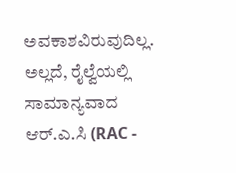ಅವಕಾಶವಿರುವುದಿಲ್ಲ.
ಅಲ್ಲದೆ, ರೈಲ್ವೆಯಲ್ಲಿ ಸಾಮಾನ್ಯವಾದ ಆರ್.ಎ.ಸಿ (RAC -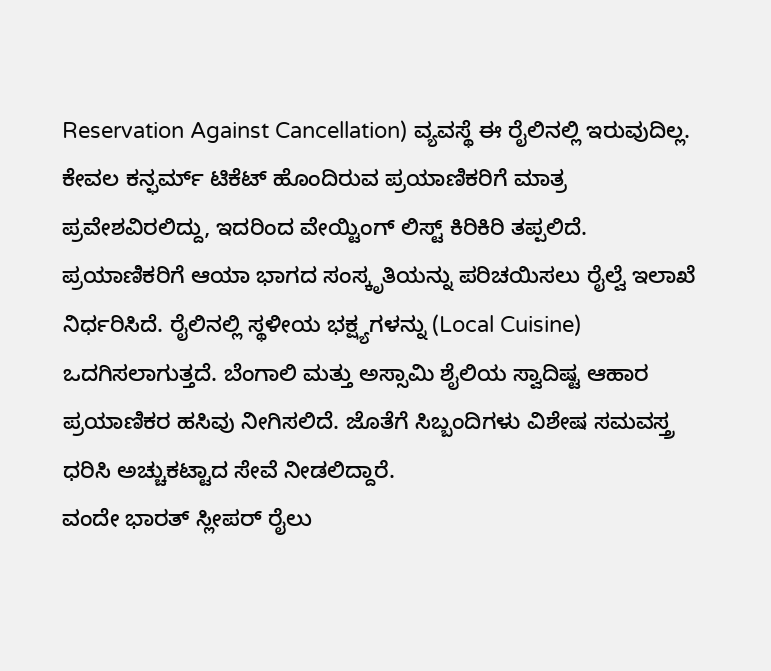Reservation Against Cancellation) ವ್ಯವಸ್ಥೆ ಈ ರೈಲಿನಲ್ಲಿ ಇರುವುದಿಲ್ಲ. ಕೇವಲ ಕನ್ಫರ್ಮ್ ಟಿಕೆಟ್ ಹೊಂದಿರುವ ಪ್ರಯಾಣಿಕರಿಗೆ ಮಾತ್ರ ಪ್ರವೇಶವಿರಲಿದ್ದು, ಇದರಿಂದ ವೇಯ್ಟಿಂಗ್ ಲಿಸ್ಟ್ ಕಿರಿಕಿರಿ ತಪ್ಪಲಿದೆ.
ಪ್ರಯಾಣಿಕರಿಗೆ ಆಯಾ ಭಾಗದ ಸಂಸ್ಕೃತಿಯನ್ನು ಪರಿಚಯಿಸಲು ರೈಲ್ವೆ ಇಲಾಖೆ ನಿರ್ಧರಿಸಿದೆ. ರೈಲಿನಲ್ಲಿ ಸ್ಥಳೀಯ ಭಕ್ಷ್ಯಗಳನ್ನು (Local Cuisine) ಒದಗಿಸಲಾಗುತ್ತದೆ. ಬೆಂಗಾಲಿ ಮತ್ತು ಅಸ್ಸಾಮಿ ಶೈಲಿಯ ಸ್ವಾದಿಷ್ಟ ಆಹಾರ ಪ್ರಯಾಣಿಕರ ಹಸಿವು ನೀಗಿಸಲಿದೆ. ಜೊತೆಗೆ ಸಿಬ್ಬಂದಿಗಳು ವಿಶೇಷ ಸಮವಸ್ತ್ರ ಧರಿಸಿ ಅಚ್ಚುಕಟ್ಟಾದ ಸೇವೆ ನೀಡಲಿದ್ದಾರೆ.
ವಂದೇ ಭಾರತ್ ಸ್ಲೀಪರ್ ರೈಲು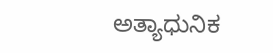ಅತ್ಯಾಧುನಿಕ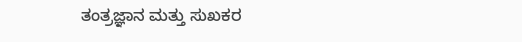ತಂತ್ರಜ್ಞಾನ ಮತ್ತು ಸುಖಕರ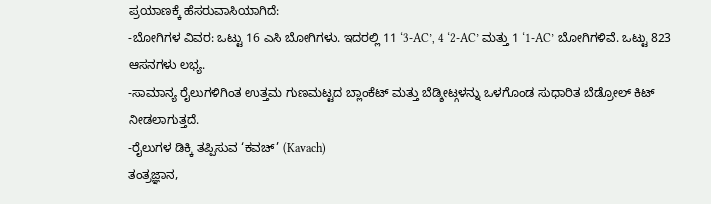ಪ್ರಯಾಣಕ್ಕೆ ಹೆಸರುವಾಸಿಯಾಗಿದೆ:
-ಬೋಗಿಗಳ ವಿವರ: ಒಟ್ಟು 16 ಎಸಿ ಬೋಗಿಗಳು. ಇದರಲ್ಲಿ 11 ‘3-AC’, 4 ‘2-AC’ ಮತ್ತು 1 ‘1-AC’ ಬೋಗಿಗಳಿವೆ. ಒಟ್ಟು 823 ಆಸನಗಳು ಲಭ್ಯ.
-ಸಾಮಾನ್ಯ ರೈಲುಗಳಿಗಿಂತ ಉತ್ತಮ ಗುಣಮಟ್ಟದ ಬ್ಲಾಂಕೆಟ್ ಮತ್ತು ಬೆಡ್ಶೀಟ್ಗಳನ್ನು ಒಳಗೊಂಡ ಸುಧಾರಿತ ಬೆಡ್ರೋಲ್ ಕಿಟ್ ನೀಡಲಾಗುತ್ತದೆ.
-ರೈಲುಗಳ ಡಿಕ್ಕಿ ತಪ್ಪಿಸುವ ‘ಕವಚ್’ (Kavach)
ತಂತ್ರಜ್ಞಾನ,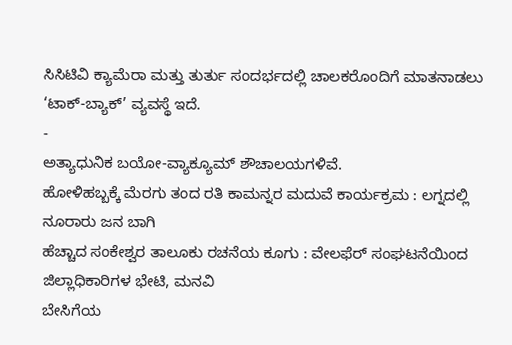ಸಿಸಿಟಿವಿ ಕ್ಯಾಮೆರಾ ಮತ್ತು ತುರ್ತು ಸಂದರ್ಭದಲ್ಲಿ ಚಾಲಕರೊಂದಿಗೆ ಮಾತನಾಡಲು ‘ಟಾಕ್-ಬ್ಯಾಕ್’ ವ್ಯವಸ್ಥೆ ಇದೆ.
-
ಅತ್ಯಾಧುನಿಕ ಬಯೋ-ವ್ಯಾಕ್ಯೂಮ್ ಶೌಚಾಲಯಗಳಿವೆ.
ಹೋಳಿಹಬ್ಬಕ್ಕೆ ಮೆರಗು ತಂದ ರತಿ ಕಾಮನ್ನರ ಮದುವೆ ಕಾರ್ಯಕ್ರಮ : ಲಗ್ನದಲ್ಲಿ ನೂರಾರು ಜನ ಬಾಗಿ
ಹೆಚ್ಚಾದ ಸಂಕೇಶ್ವರ ತಾಲೂಕು ರಚನೆಯ ಕೂಗು : ವೇಲಫೆರ್ ಸಂಘಟನೆಯಿಂದ ಜಿಲ್ಲಾಧಿಕಾರಿಗಳ ಭೇಟಿ, ಮನವಿ
ಬೇಸಿಗೆಯ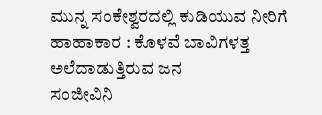ಮುನ್ನ ಸಂಕೇಶ್ವರದಲ್ಲಿ ಕುಡಿಯುವ ನೀರಿಗೆ ಹಾಹಾಕಾರ : ಕೊಳವೆ ಬಾವಿಗಳತ್ತ ಅಲೆದಾಡುತ್ತಿರುವ ಜನ
ಸಂಜೀವಿನಿ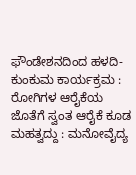ಫೌಂಡೇಶನದಿಂದ ಹಳದಿ-ಕುಂಕುಮ ಕಾರ್ಯಕ್ರಮ : ರೋಗಿಗಳ ಆರೈಕೆಯ ಜೊತೆಗೆ ಸ್ವಂತ ಆರೈಕೆ ಕೂಡ ಮಹತ್ವದ್ದು : ಮನೋವೈದ್ಯ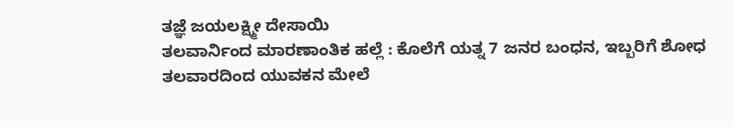ತಜ್ಞೆ ಜಯಲಕ್ಷ್ಮೀ ದೇಸಾಯಿ
ತಲವಾರ್ನಿಂದ ಮಾರಣಾಂತಿಕ ಹಲ್ಲೆ : ಕೊಲೆಗೆ ಯತ್ನ 7 ಜನರ ಬಂಧನ, ಇಬ್ಬರಿಗೆ ಶೋಧ
ತಲವಾರದಿಂದ ಯುವಕನ ಮೇಲೆ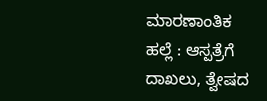ಮಾರಣಾಂತಿಕ ಹಲ್ಲೆ : ಆಸ್ಪತ್ರೆಗೆ ದಾಖಲು, ತ್ವೇಷದ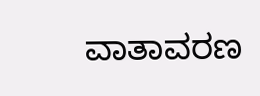ವಾತಾವರಣ